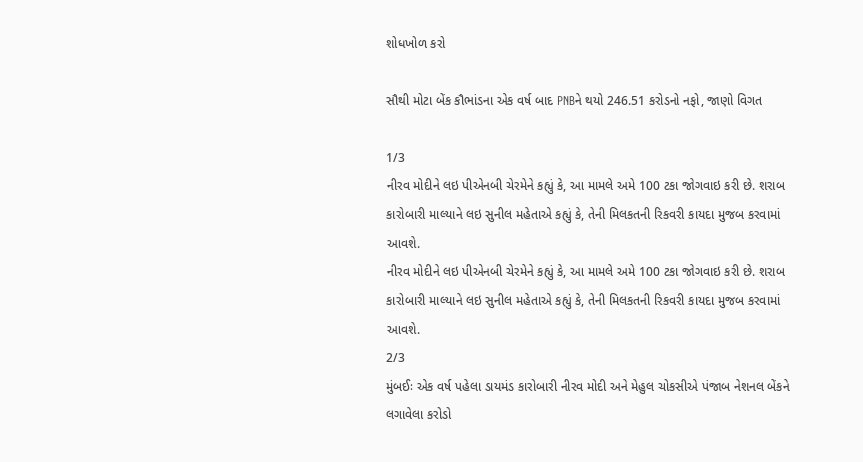શોધખોળ કરો

સૌથી મોટા બેંક કૌભાંડના એક વર્ષ બાદ PNBને થયો 246.51 કરોડનો નફો, જાણો વિગત

1/3
નીરવ મોદીને લઇ પીએનબી ચેરમેને કહ્યું કે, આ મામલે અમે 100 ટકા જોગવાઇ કરી છે. શરાબ કારોબારી માલ્યાને લઇ સુનીલ મહેતાએ કહ્યું કે, તેની મિલકતની રિકવરી કાયદા મુજબ કરવામાં આવશે.
નીરવ મોદીને લઇ પીએનબી ચેરમેને કહ્યું કે, આ મામલે અમે 100 ટકા જોગવાઇ કરી છે. શરાબ કારોબારી માલ્યાને લઇ સુનીલ મહેતાએ કહ્યું કે, તેની મિલકતની રિકવરી કાયદા મુજબ કરવામાં આવશે.
2/3
મુંબઈઃ એક વર્ષ પહેલા ડાયમંડ કારોબારી નીરવ મોદી અને મેહુલ ચોકસીએ પંજાબ નેશનલ બેંકને લગાવેલા કરોડો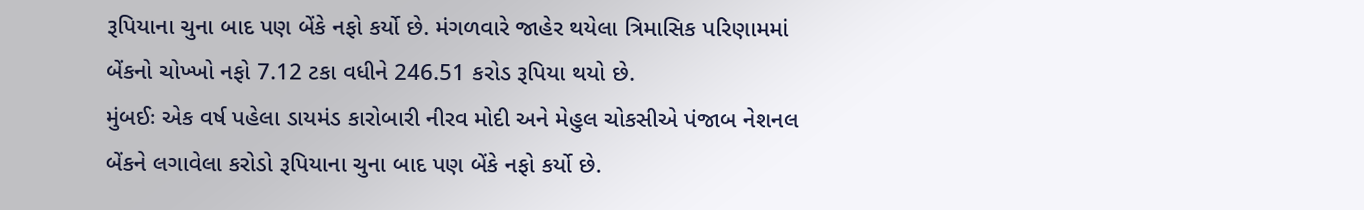રૂપિયાના ચુના બાદ પણ બેંકે નફો કર્યો છે. મંગળવારે જાહેર થયેલા ત્રિમાસિક પરિણામમાં બેંકનો ચોખ્ખો નફો 7.12 ટકા વધીને 246.51 કરોડ રૂપિયા થયો છે.
મુંબઈઃ એક વર્ષ પહેલા ડાયમંડ કારોબારી નીરવ મોદી અને મેહુલ ચોકસીએ પંજાબ નેશનલ બેંકને લગાવેલા કરોડો રૂપિયાના ચુના બાદ પણ બેંકે નફો કર્યો છે.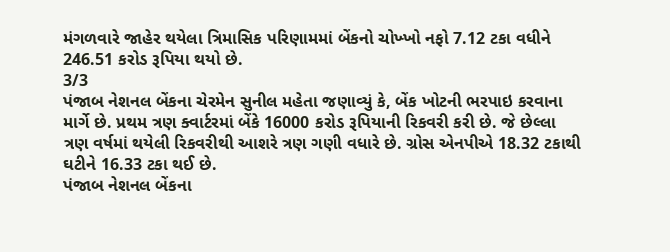મંગળવારે જાહેર થયેલા ત્રિમાસિક પરિણામમાં બેંકનો ચોખ્ખો નફો 7.12 ટકા વધીને 246.51 કરોડ રૂપિયા થયો છે.
3/3
પંજાબ નેશનલ બેંકના ચેરમેન સુનીલ મહેતા જણાવ્યું કે, બેંક ખોટની ભરપાઇ કરવાના માર્ગે છે. પ્રથમ ત્રણ ક્વાર્ટરમાં બેંકે 16000 કરોડ રૂપિયાની રિકવરી કરી છે. જે છેલ્લા ત્રણ વર્ષમાં થયેલી રિકવરીથી આશરે ત્રણ ગણી વધારે છે. ગ્રોસ એનપીએ 18.32 ટકાથી ઘટીને 16.33 ટકા થઈ છે.
પંજાબ નેશનલ બેંકના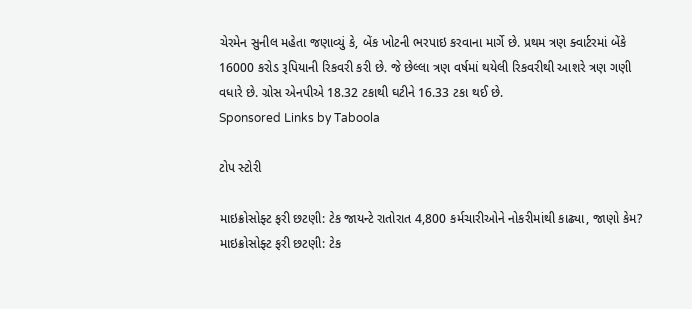ચેરમેન સુનીલ મહેતા જણાવ્યું કે, બેંક ખોટની ભરપાઇ કરવાના માર્ગે છે. પ્રથમ ત્રણ ક્વાર્ટરમાં બેંકે 16000 કરોડ રૂપિયાની રિકવરી કરી છે. જે છેલ્લા ત્રણ વર્ષમાં થયેલી રિકવરીથી આશરે ત્રણ ગણી વધારે છે. ગ્રોસ એનપીએ 18.32 ટકાથી ઘટીને 16.33 ટકા થઈ છે.
Sponsored Links by Taboola

ટોપ સ્ટોરી

માઇક્રોસોફ્ટ ફરી છટણી: ટેક જાયન્ટે રાતોરાત 4,800 કર્મચારીઓને નોકરીમાંથી કાઢ્યા, જાણો કેમ?
માઇક્રોસોફ્ટ ફરી છટણી: ટેક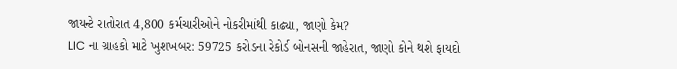જાયન્ટે રાતોરાત 4,800 કર્મચારીઓને નોકરીમાંથી કાઢ્યા, જાણો કેમ?
LIC ના ગ્રાહકો માટે ખુશખબર: 59725 કરોડના રેકોર્ડ બોનસની જાહેરાત, જાણો કોને થશે ફાયદો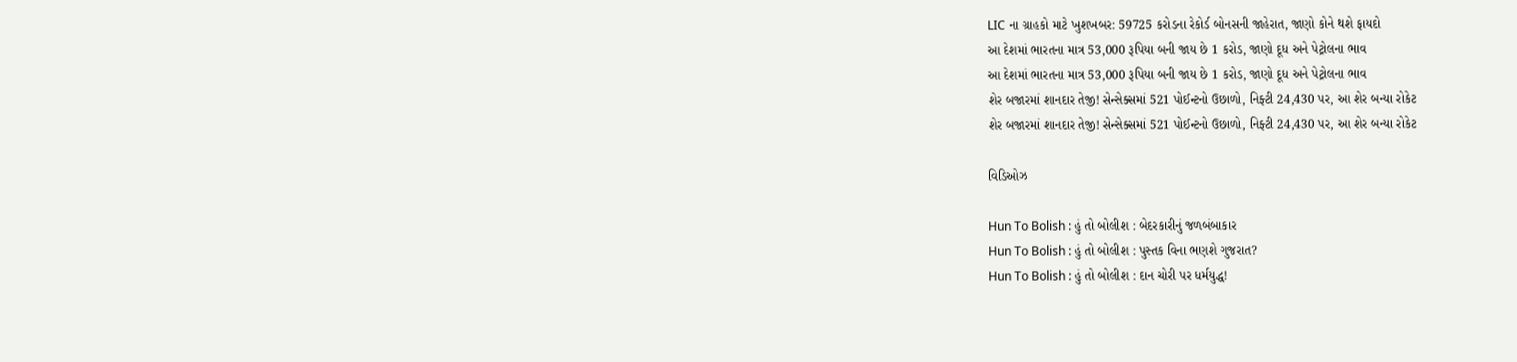LIC ના ગ્રાહકો માટે ખુશખબર: 59725 કરોડના રેકોર્ડ બોનસની જાહેરાત, જાણો કોને થશે ફાયદો
આ દેશમાં ભારતના માત્ર 53,000 રૂપિયા બની જાય છે 1 કરોડ, જાણો દૂધ અને પેટ્રોલના ભાવ
આ દેશમાં ભારતના માત્ર 53,000 રૂપિયા બની જાય છે 1 કરોડ, જાણો દૂધ અને પેટ્રોલના ભાવ
શેર બજારમાં શાનદાર તેજી! સેન્સેક્સમાં 521 પોઈન્ટનો ઉછાળો, નિફ્ટી 24,430 પર, આ શેર બન્યા રોકેટ
શેર બજારમાં શાનદાર તેજી! સેન્સેક્સમાં 521 પોઈન્ટનો ઉછાળો, નિફ્ટી 24,430 પર, આ શેર બન્યા રોકેટ

વિડિઓઝ

Hun To Bolish : હું તો બોલીશ : બેદરકારીનું જળબંબાકાર
Hun To Bolish : હું તો બોલીશ : પુસ્તક વિના ભણશે ગુજરાત?
Hun To Bolish : હું તો બોલીશ : દાન ચોરી પર ધર્મયુદ્ધ!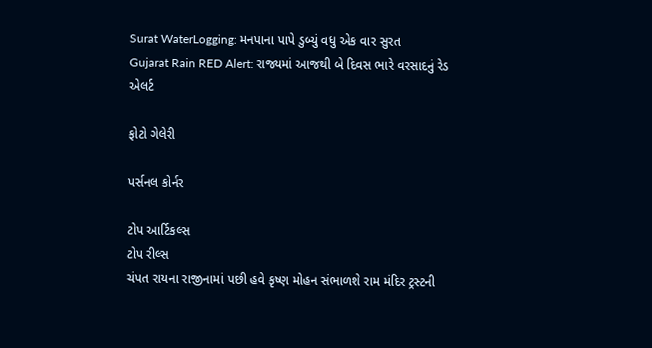Surat WaterLogging: મનપાના પાપે ડુબ્યું વધુ એક વાર સુરત
Gujarat Rain RED Alert: રાજ્યમાં આજથી બે દિવસ ભારે વરસાદનું રેડ એલર્ટ

ફોટો ગેલેરી

પર્સનલ કોર્નર

ટોપ આર્ટિકલ્સ
ટોપ રીલ્સ
ચંપત રાયના રાજીનામાં પછી હવે કૃષ્ણ મોહન સંભાળશે રામ મંદિર ટ્રસ્ટની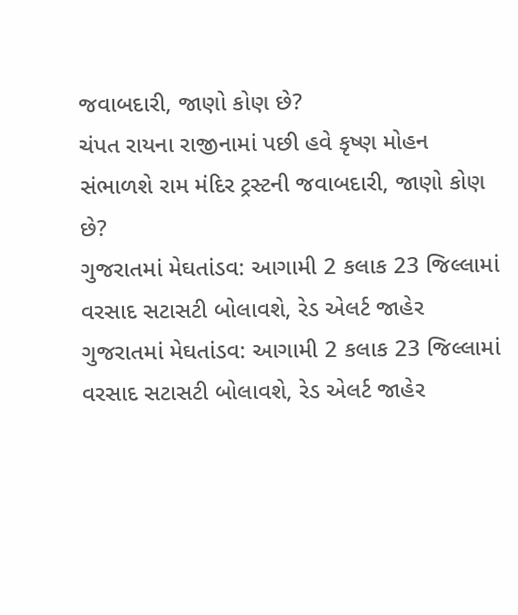જવાબદારી, જાણો કોણ છે?
ચંપત રાયના રાજીનામાં પછી હવે કૃષ્ણ મોહન સંભાળશે રામ મંદિર ટ્રસ્ટની જવાબદારી, જાણો કોણ છે?
ગુજરાતમાં મેઘતાંડવ: આગામી 2 કલાક 23 જિલ્લામાં વરસાદ સટાસટી બોલાવશે, રેડ એલર્ટ જાહેર
ગુજરાતમાં મેઘતાંડવ: આગામી 2 કલાક 23 જિલ્લામાં વરસાદ સટાસટી બોલાવશે, રેડ એલર્ટ જાહેર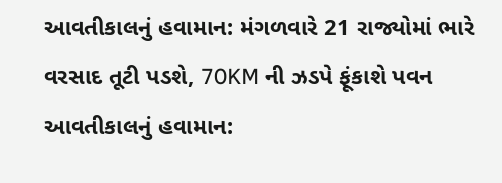આવતીકાલનું હવામાન: મંગળવારે 21 રાજ્યોમાં ભારે વરસાદ તૂટી પડશે, 70KM ની ઝડપે ફૂંકાશે પવન
આવતીકાલનું હવામાન: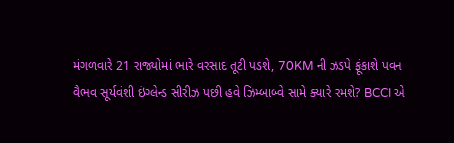મંગળવારે 21 રાજ્યોમાં ભારે વરસાદ તૂટી પડશે, 70KM ની ઝડપે ફૂંકાશે પવન
વૈભવ સૂર્યવંશી ઇંગ્લેન્ડ સીરીઝ પછી હવે ઝિમ્બાબ્વે સામે ક્યારે રમશે? BCCI એ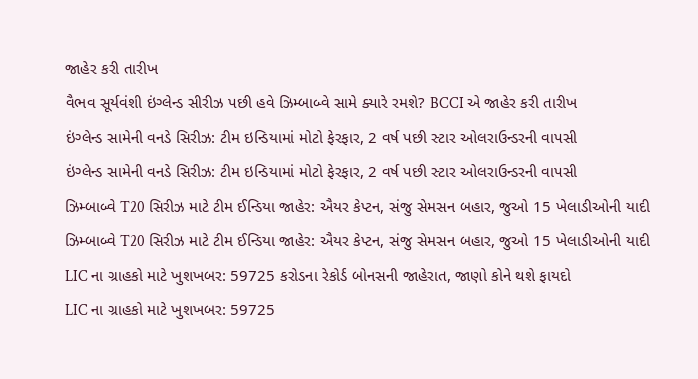જાહેર કરી તારીખ
વૈભવ સૂર્યવંશી ઇંગ્લેન્ડ સીરીઝ પછી હવે ઝિમ્બાબ્વે સામે ક્યારે રમશે? BCCI એ જાહેર કરી તારીખ
ઇંગ્લેન્ડ સામેની વનડે સિરીઝ: ટીમ ઇન્ડિયામાં મોટો ફેરફાર, 2 વર્ષ પછી સ્ટાર ઓલરાઉન્ડરની વાપસી
ઇંગ્લેન્ડ સામેની વનડે સિરીઝ: ટીમ ઇન્ડિયામાં મોટો ફેરફાર, 2 વર્ષ પછી સ્ટાર ઓલરાઉન્ડરની વાપસી
ઝિમ્બાબ્વે T20 સિરીઝ માટે ટીમ ઈન્ડિયા જાહેર: ઐયર કેપ્ટન, સંજુ સેમસન બહાર, જુઓ 15 ખેલાડીઓની યાદી
ઝિમ્બાબ્વે T20 સિરીઝ માટે ટીમ ઈન્ડિયા જાહેર: ઐયર કેપ્ટન, સંજુ સેમસન બહાર, જુઓ 15 ખેલાડીઓની યાદી
LIC ના ગ્રાહકો માટે ખુશખબર: 59725 કરોડના રેકોર્ડ બોનસની જાહેરાત, જાણો કોને થશે ફાયદો
LIC ના ગ્રાહકો માટે ખુશખબર: 59725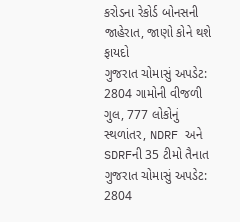કરોડના રેકોર્ડ બોનસની જાહેરાત, જાણો કોને થશે ફાયદો
ગુજરાત ચોમાસું અપડેટ: 2804 ગામોની વીજળી ગુલ, 777 લોકોનું સ્થળાંતર, NDRF અને SDRFની 35 ટીમો તૈનાત
ગુજરાત ચોમાસું અપડેટ: 2804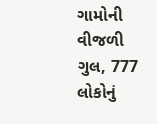ગામોની વીજળી ગુલ, 777 લોકોનું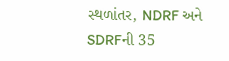સ્થળાંતર, NDRF અને SDRFની 35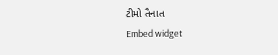ટીમો તૈનાત
Embed widget